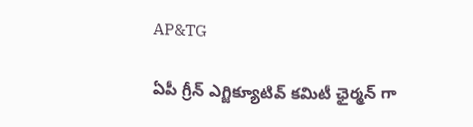AP&TG

ఏపీ గ్రీన్ ఎగ్జిక్యూటివ్ కమిటీ ఛైర్మన్ గా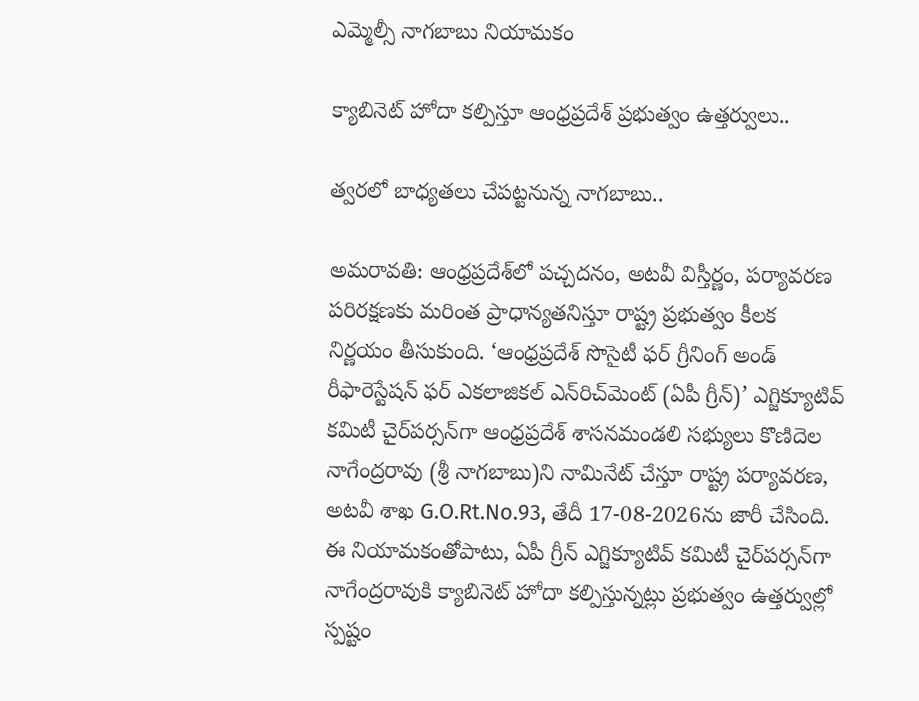ఎమ్మెల్సీ నాగబాబు నియామకం

క్యాబినెట్ హోదా కల్పిస్తూ ఆంధ్రప్రదేశ్ ప్రభుత్వం ఉత్తర్వులు..

త్వరలో‌ బాధ్యతలు చేపట్టనున్న నాగబాబు..

అమరావతి: ఆంధ్రప్రదేశ్‌లో పచ్చదనం, అటవీ విస్తీర్ణం, పర్యావరణ పరిరక్షణకు మరింత ప్రాధాన్యతనిస్తూ రాష్ట్ర ప్రభుత్వం కీలక నిర్ణయం తీసుకుంది. ‘ఆంధ్రప్రదేశ్ సొసైటీ ఫర్ గ్రీనింగ్ అండ్ రీఫారెస్టేషన్ ఫర్ ఎకలాజికల్ ఎన్‌రిచ్‌మెంట్ (ఏపీ గ్రీన్)’ ఎగ్జిక్యూటివ్ కమిటీ చైర్‌పర్సన్‌గా ఆంధ్రప్రదేశ్ శాసనమండలి సభ్యులు కొణిదెల నాగేంద్రరావు (శ్రీ నాగబాబు)ని నామినేట్ చేస్తూ రాష్ట్ర పర్యావరణ, అటవీ శాఖ G.O.Rt.No.93, తేదీ 17-08-2026ను జారీ చేసింది. ఈ నియామకంతోపాటు, ఏపీ గ్రీన్ ఎగ్జిక్యూటివ్ కమిటీ చైర్‌పర్సన్‌గా నాగేంద్రరావుకి క్యాబినెట్ హోదా కల్పిస్తున్నట్లు ప్రభుత్వం ఉత్తర్వుల్లో స్పష్టం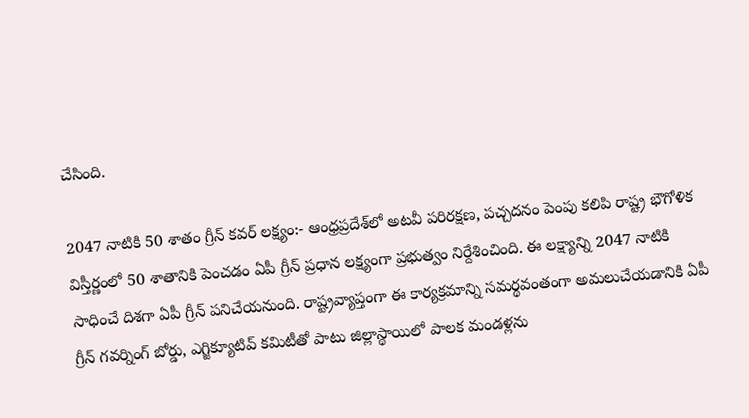చేసింది.

2047 నాటికి 50 శాతం గ్రీన్ కవర్ లక్ష్యం:- ఆంధ్రప్రదేశ్‌లో అటవీ పరిరక్షణ, పచ్చదనం పెంపు కలిపి రాష్ట్ర భౌగోళిక విస్తీర్ణంలో 50 శాతానికి పెంచడం ఏపీ గ్రీన్ ప్రధాన లక్ష్యంగా ప్రభుత్వం నిర్దేశించింది. ఈ లక్ష్యాన్ని 2047 నాటికి సాధించే దిశగా ఏపీ గ్రీన్ పనిచేయనుంది. రాష్ట్రవ్యాప్తంగా ఈ కార్యక్రమాన్ని సమర్థవంతంగా అమలుచేయడానికి ఏపీ గ్రీన్ గవర్నింగ్ బోర్డు, ఎగ్జిక్యూటివ్ కమిటీతో పాటు జిల్లాస్థాయిలో పాలక మండళ్లను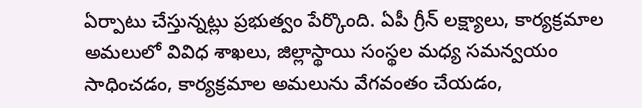ఏర్పాటు చేస్తున్నట్లు ప్రభుత్వం పేర్కొంది. ఏపీ గ్రీన్ లక్ష్యాలు, కార్యక్రమాల అమలులో వివిధ శాఖలు, జిల్లాస్థాయి సంస్థల మధ్య సమన్వయం సాధించడం, కార్యక్రమాల అమలును వేగవంతం చేయడం,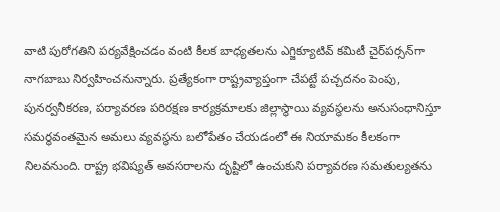వాటి పురోగతిని పర్యవేక్షించడం వంటి కీలక బాధ్యతలను ఎగ్జిక్యూటివ్ కమిటీ చైర్‌పర్సన్‌గా నాగబాబు నిర్వహించనున్నారు. ప్రత్యేకంగా రాష్ట్రవ్యాప్తంగా చేపట్టే పచ్చదనం పెంపు, పునర్వనీకరణ, పర్యావరణ పరిరక్షణ కార్యక్రమాలకు జిల్లాస్థాయి వ్యవస్థలను అనుసంధానిస్తూ సమర్థవంతమైన అమలు వ్యవస్థను బలోపేతం చేయడంలో ఈ నియామకం కీలకంగా నిలవనుంది. రాష్ట్ర భవిష్యత్ అవసరాలను దృష్టిలో ఉంచుకుని పర్యావరణ సమతుల్యతను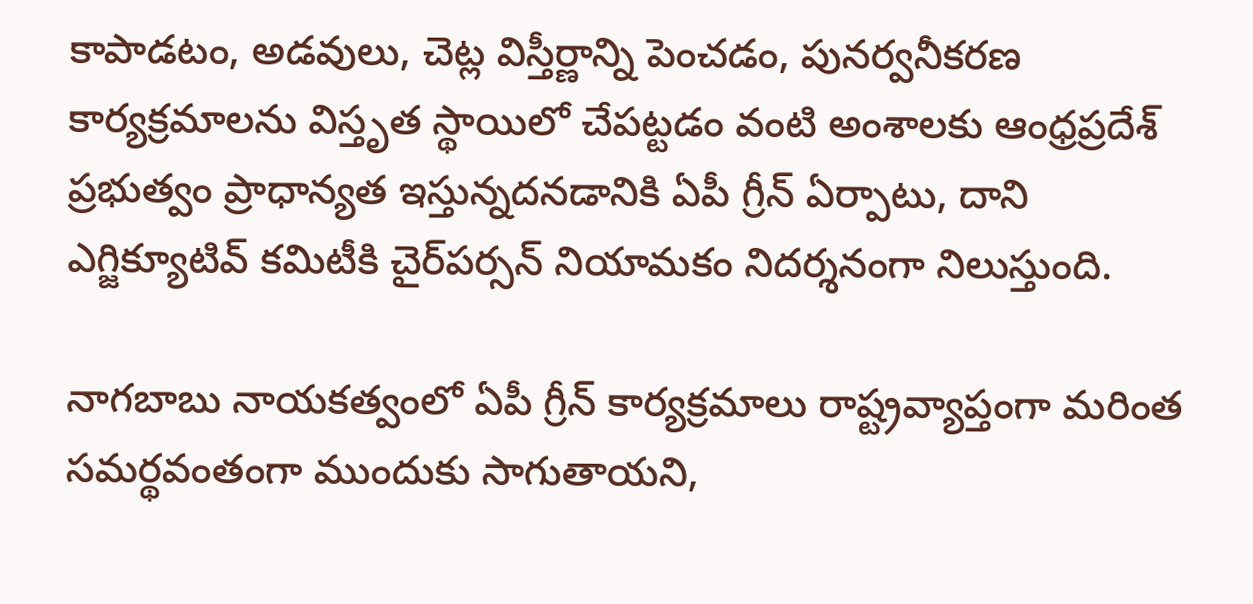కాపాడటం, అడవులు, చెట్ల విస్తీర్ణాన్ని పెంచడం, పునర్వనీకరణ కార్యక్రమాలను విస్తృత స్థాయిలో చేపట్టడం వంటి అంశాలకు ఆంధ్రప్రదేశ్ ప్రభుత్వం ప్రాధాన్యత ఇస్తున్నదనడానికి ఏపీ గ్రీన్ ఏర్పాటు, దాని ఎగ్జిక్యూటివ్ కమిటీకి చైర్‌పర్సన్ నియామకం నిదర్శనంగా నిలుస్తుంది.

నాగబాబు నాయకత్వంలో ఏపీ గ్రీన్ కార్యక్రమాలు రాష్ట్రవ్యాప్తంగా మరింత సమర్థవంతంగా ముందుకు సాగుతాయని,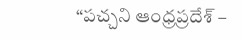“పచ్చని ఆంధ్రప్రదేశ్ –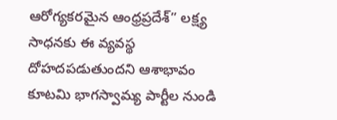ఆరోగ్యకరమైన ఆంధ్రప్రదేశ్” లక్ష్య సాధనకు ఈ వ్యవస్థ దోహదపడుతుందని ఆశాభావం కూటమి భాగస్వామ్య పార్టీల నుండి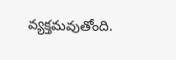వ్యక్తమవుతోంది.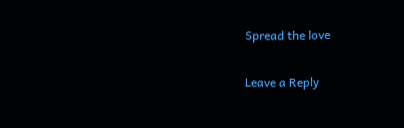Spread the love

Leave a Reply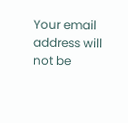Your email address will not be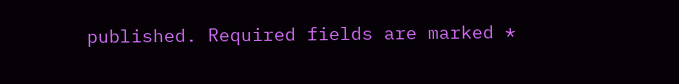published. Required fields are marked *